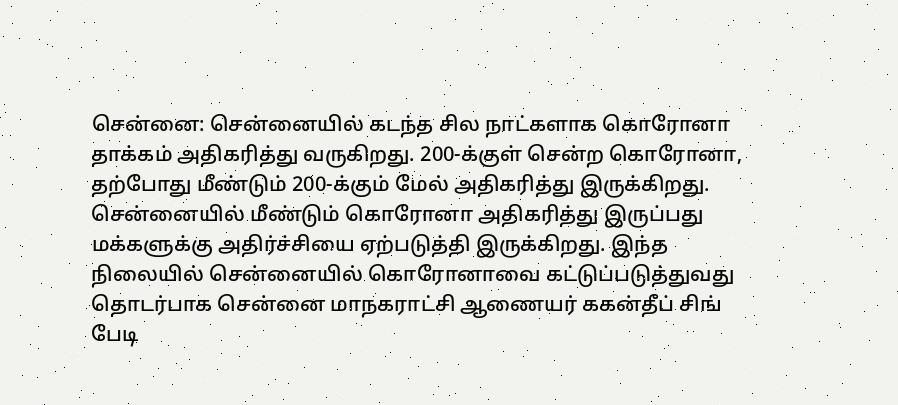சென்னை: சென்னையில் கடந்த சில நாட்களாக கொரோனா தாக்கம் அதிகரித்து வருகிறது. 200-க்குள் சென்ற கொரோனா, தற்போது மீண்டும் 200-க்கும் மேல் அதிகரித்து இருக்கிறது. சென்னையில் மீண்டும் கொரோனா அதிகரித்து இருப்பது மக்களுக்கு அதிர்ச்சியை ஏற்படுத்தி இருக்கிறது. இந்த நிலையில் சென்னையில் கொரோனாவை கட்டுப்படுத்துவது தொடர்பாக சென்னை மாநகராட்சி ஆணையர் ககன்தீப் சிங் பேடி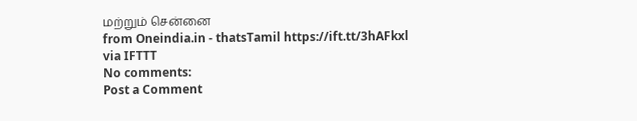மற்றும் சென்னை
from Oneindia.in - thatsTamil https://ift.tt/3hAFkxl
via IFTTT
No comments:
Post a Comment